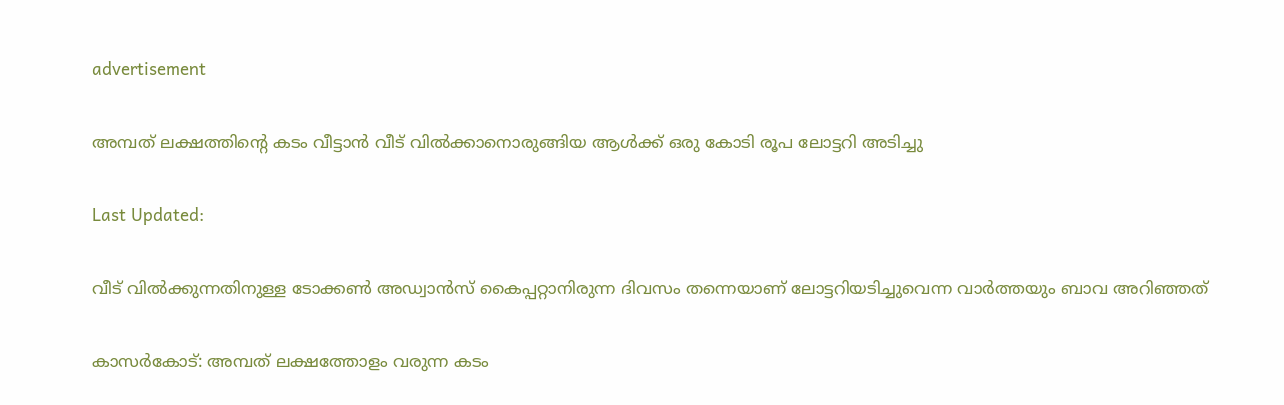advertisement

അമ്പത് ലക്ഷത്തിന്‍റെ കടം വീട്ടാൻ വീട് വിൽക്കാനൊരുങ്ങിയ ആൾക്ക് ഒരു കോടി രൂപ ലോട്ടറി അടിച്ചു

Last Updated:

വീട് വിൽക്കുന്നതിനുള്ള ടോക്കൺ അഡ്വാൻസ് കൈപ്പറ്റാനിരുന്ന ദിവസം തന്നെയാണ് ലോട്ടറിയടിച്ചുവെന്ന വാർത്തയും ബാവ അറിഞ്ഞത്

കാസർകോട്: അമ്പത് ലക്ഷത്തോളം വരുന്ന കടം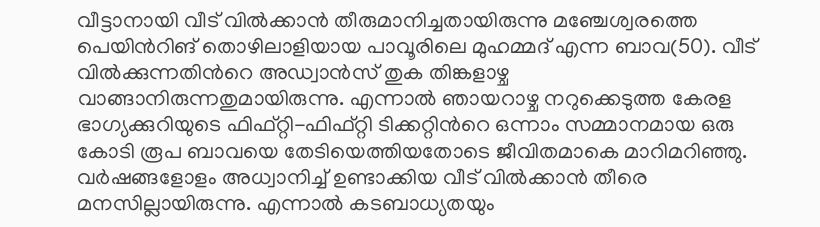വീട്ടാനായി വീട് വിൽക്കാൻ തീരുമാനിച്ചതായിരുന്നു മഞ്ചേശ്വരത്തെ പെയിന്‍റിങ് തൊഴിലാളിയായ പാവൂരിലെ മുഹമ്മദ് എന്ന ബാവ(50). വീട് വിൽക്കുന്നതിന്‍റെ അഡ്വാൻസ് തുക തിങ്കളാഴ്ച വാങ്ങാനിരുന്നതുമായിരുന്നു. എന്നാൽ ഞായറാഴ്ച നറുക്കെടുത്ത കേരള ഭാഗ്യക്കുറിയുടെ ഫിഫ്റ്റി-ഫിഫ്റ്റി ടിക്കറ്റിന്‍റെ ഒന്നാം സമ്മാനമായ ഒരു കോടി രൂപ ബാവയെ തേടിയെത്തിയതോടെ ജീവിതമാകെ മാറിമറിഞ്ഞു.
വർഷങ്ങളോളം അധ്വാനിച്ച് ഉണ്ടാക്കിയ വീട് വിൽക്കാൻ തീരെ മനസില്ലായിരുന്നു. എന്നാൽ കടബാധ്യതയും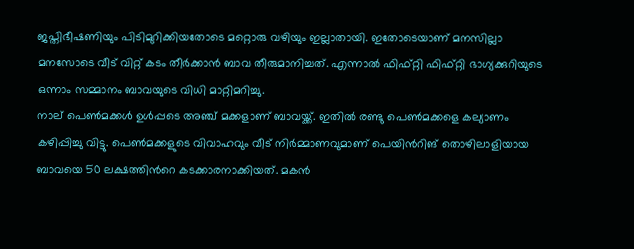ജപ്തിഭീഷണിയും പിടിമുറിക്കിയതോടെ മറ്റൊരു വഴിയും ഇല്ലാതായി. ഇതോടെയാണ് മനസില്ലാ മനസോടെ വീട് വിറ്റ് കടം തീർക്കാൻ ബാവ തീരുമാനിച്ചത്. എന്നാൽ ഫിഫ്റ്റി ഫിഫ്റ്റി ഭാഗ്യക്കുറിയുടെ ഒന്നാം സമ്മാനം ബാവയുടെ വിധി മാറ്റിമറിച്ചു.
നാല് പെൺമക്കൾ ഉൾപ്പടെ അഞ്ച് മക്കളാണ് ബാവയ്ക്ക്. ഇതിൽ രണ്ടു പെൺമക്കളെ കല്യാണം കഴിപ്പിച്ചു വിട്ടു. പെൺമക്കളുടെ വിവാഹവും വീട് നിർമ്മാണവുമാണ് പെയിന്‍റിങ് തൊഴിലാളിയായ ബാവയെ 50 ലക്ഷത്തിന്‍റെ കടക്കാരനാക്കിയത്. മകൻ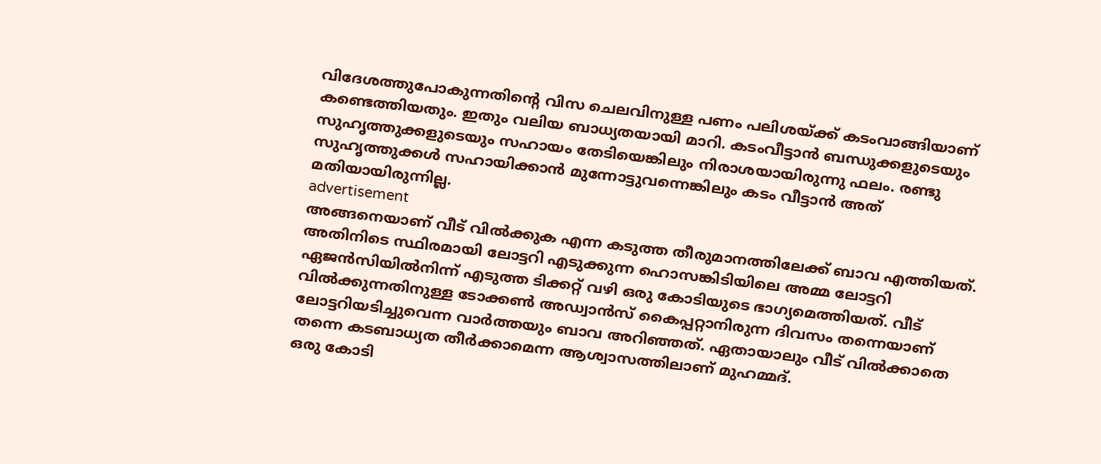വിദേശത്തുപോകുന്നതിന്‍റെ വിസ ചെലവിനുള്ള പണം പലിശയ്ക്ക് കടംവാങ്ങിയാണ് കണ്ടെത്തിയതും. ഇതും വലിയ ബാധ്യതയായി മാറി. കടംവീട്ടാൻ ബന്ധുക്കളുടെയും സുഹൃത്തുക്കളുടെയും സഹായം തേടിയെങ്കിലും നിരാശയായിരുന്നു ഫലം. രണ്ടു സുഹൃത്തുക്കൾ സഹായിക്കാൻ മുന്നോട്ടുവന്നെങ്കിലും കടം വീട്ടാൻ അത് മതിയായിരുന്നില്ല.
advertisement
അങ്ങനെയാണ് വീട് വിൽക്കുക എന്ന കടുത്ത തീരുമാനത്തിലേക്ക് ബാവ എത്തിയത്. അതിനിടെ സ്ഥിരമായി ലോട്ടറി എടുക്കുന്ന ഹൊസങ്കിടിയിലെ അമ്മ ലോട്ടറി ഏജൻസിയിൽനിന്ന് എടുത്ത ടിക്കറ്റ് വഴി ഒരു കോടിയുടെ ഭാഗ്യമെത്തിയത്. വീട് വിൽക്കുന്നതിനുള്ള ടോക്കൺ അഡ്വാൻസ് കൈപ്പറ്റാനിരുന്ന ദിവസം തന്നെയാണ് ലോട്ടറിയടിച്ചുവെന്ന വാർത്തയും ബാവ അറിഞ്ഞത്. ഏതായാലും വീട് വിൽക്കാതെ തന്നെ കടബാധ്യത തീർക്കാമെന്ന ആശ്വാസത്തിലാണ് മുഹമ്മദ്.
ഒരു കോടി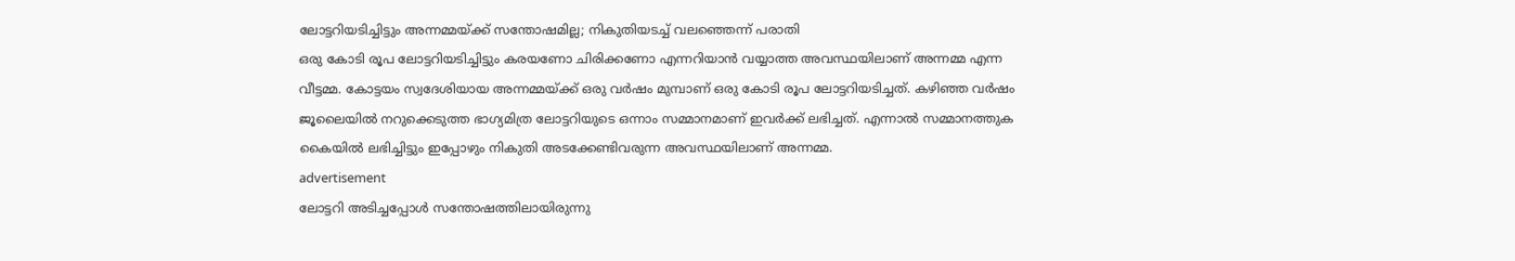ലോട്ടറിയടിച്ചിട്ടും അന്നമ്മയ്ക്ക് സന്തോഷമില്ല; നികുതിയടച്ച് വലഞ്ഞെന്ന് പരാതി
ഒരു കോടി രൂപ ലോട്ടറിയടിച്ചിട്ടും കരയണോ ചിരിക്കണോ എന്നറിയാൻ വയ്യാത്ത അവസ്ഥയിലാണ് അന്നമ്മ എന്ന വീട്ടമ്മ. കോട്ടയം സ്വദേശിയായ അന്നമ്മയ്ക്ക് ഒരു വർഷം മുമ്പാണ് ഒരു കോടി രൂപ ലോട്ടറിയടിച്ചത്. കഴിഞ്ഞ വർഷം ജൂലൈയിൽ നറുക്കെടുത്ത ഭാഗ്യമിത്ര ലോട്ടറിയുടെ ഒന്നാം സമ്മാനമാണ് ഇവർക്ക് ലഭിച്ചത്. എന്നാൽ സമ്മാനത്തുക കൈയിൽ ലഭിച്ചിട്ടും ഇപ്പോഴും നികുതി അടക്കേണ്ടിവരുന്ന അവസ്ഥയിലാണ് അന്നമ്മ.
advertisement
ലോട്ടറി അടിച്ചപ്പോൾ സന്തോഷത്തിലായിരുന്നു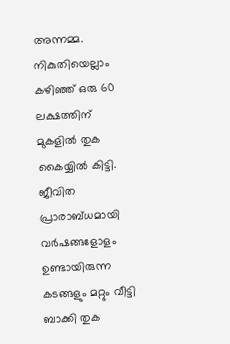അന്നമ്മ. നികുതിയെല്ലാം കഴി‌ഞ്ഞ് ഒരു 60 ലക്ഷത്തിന് മുകളിൽ തുക കൈയ്യിൽ കിട്ടി. ജീവിത പ്രാരാബ്ധമായി വർഷങ്ങളോളം ഉണ്ടായിരുന്ന കടങ്ങളും മറ്റും വീട്ടി ബാക്കി തുക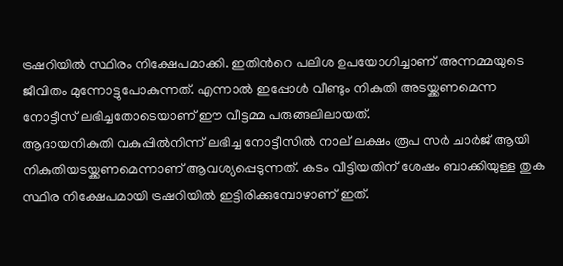ട്രഷറിയിൽ സ്ഥിരം നിക്ഷേപമാക്കി. ഇതിന്‍റെ പലിശ ഉപയോഗിച്ചാണ് അന്നമ്മയുടെ ജീവിതം മുന്നോട്ടുപോകുന്നത്. എന്നാൽ ഇപ്പോൾ വീണ്ടും നികുതി അടയ്ക്കണമെന്ന നോട്ടീസ് ലഭിച്ചതോടെയാണ് ഈ വീട്ടമ്മ പരുങ്ങലിലായത്.
ആദായനികുതി വകുപ്പിൽനിന്ന് ലഭിച്ച നോട്ടീസിൽ നാല് ലക്ഷം രൂപ സര്‍ ചാര്‍ജ് ആയി നികുതിയടയ്ക്കണമെന്നാണ് ആവശ്യപ്പെടുന്നത്. കടം വീട്ടിയതിന് ശേഷം ബാക്കിയുള്ള തുക സ്ഥിര നിക്ഷേപമായി ട്രഷറിയിൽ ഇട്ടിരിക്കുമ്പോഴാണ് ഇത്.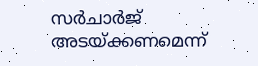സർചാർജ് അടയ്ക്കണമെന്ന്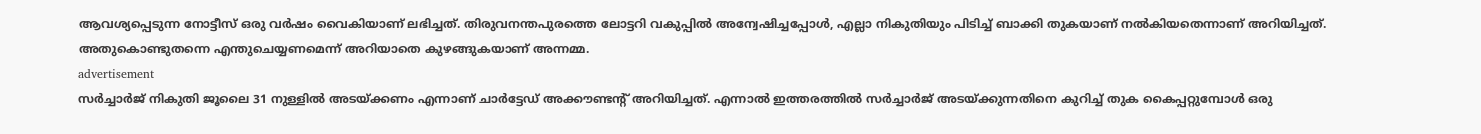ആവശ്യപ്പെടുന്ന നോട്ടീസ് ഒരു വര്‍ഷം വൈകിയാണ് ലഭിച്ചത്. തിരുവനന്തപുരത്തെ ലോട്ടറി വകുപ്പിൽ അന്വേഷിച്ചപ്പോൾ, എല്ലാ നികുതിയും പിടിച്ച് ബാക്കി തുകയാണ് നൽകിയതെന്നാണ് അറിയിച്ചത്. അതുകൊണ്ടുതന്നെ എന്തുചെയ്യണമെന്ന് അറിയാതെ കുഴങ്ങുകയാണ് അന്നമ്മ.
advertisement
സർച്ചാർജ് നികുതി ജൂലൈ 31 നുള്ളിൽ അടയ്ക്കണം എന്നാണ് ചാര്‍ട്ടേഡ് അക്കൗണ്ടന്റ് അറിയിച്ചത്. എന്നാൽ ഇത്തരത്തിൽ സർച്ചാർജ് അടയ്ക്കുന്നതിനെ കുറിച്ച് തുക കൈപ്പറ്റുമ്പോൾ ഒരു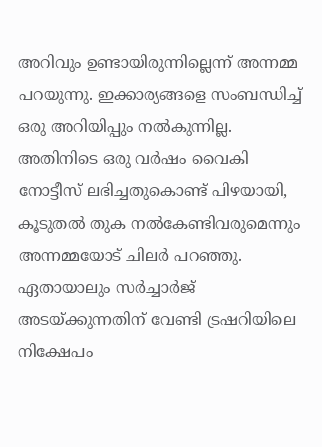അറിവും ഉണ്ടായിരുന്നില്ലെന്ന് അന്നമ്മ പറയുന്നു. ഇക്കാര്യങ്ങളെ സംബന്ധിച്ച് ഒരു അറിയിപ്പും നൽകുന്നില്ല. അതിനിടെ ഒരു വർഷം വൈകി നോട്ടീസ് ലഭിച്ചതുകൊണ്ട് പിഴയായി, കൂടുതൽ തുക നൽകേണ്ടിവരുമെന്നും അന്നമ്മയോട് ചിലർ പറഞ്ഞു. ഏതായാലും സർച്ചാർജ് അടയ്ക്കുന്നതിന് വേണ്ടി ട്രഷറിയിലെ നിക്ഷേപം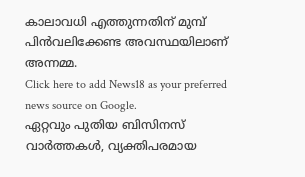കാലാവധി എത്തുന്നതിന് മുമ്പ് പിൻവലിക്കേണ്ട അവസ്ഥയിലാണ് അന്നമ്മ.
Click here to add News18 as your preferred news source on Google.
ഏറ്റവും പുതിയ ബിസിനസ് വാർത്തകൾ, വ്യക്തിപരമായ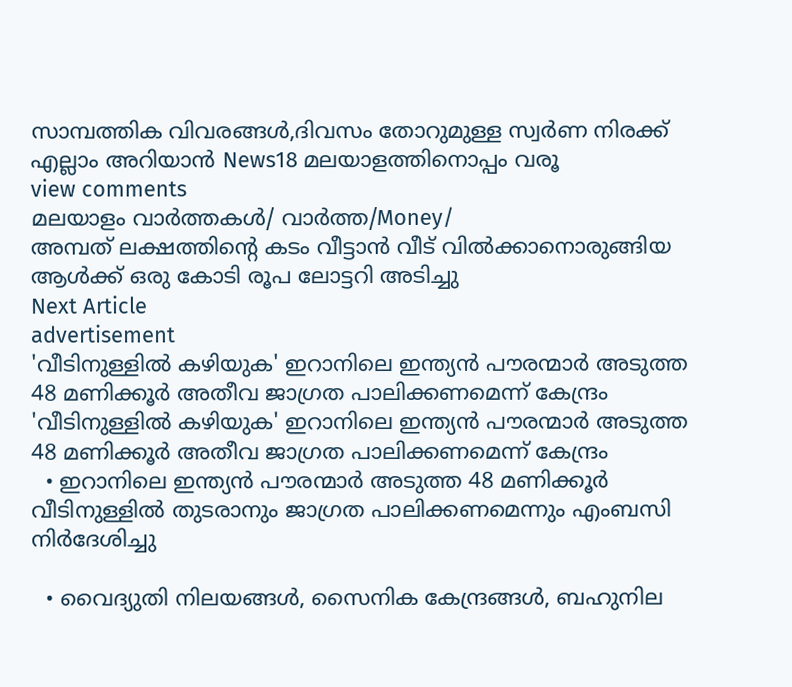സാമ്പത്തിക വിവരങ്ങൾ,ദിവസം തോറുമുള്ള സ്വർണ നിരക്ക് എല്ലാം അറിയാൻ News18 മലയാളത്തിനൊപ്പം വരൂ
view comments
മലയാളം വാർത്തകൾ/ വാർത്ത/Money/
അമ്പത് ലക്ഷത്തിന്‍റെ കടം വീട്ടാൻ വീട് വിൽക്കാനൊരുങ്ങിയ ആൾക്ക് ഒരു കോടി രൂപ ലോട്ടറി അടിച്ചു
Next Article
advertisement
'വീടിനുള്ളിൽ കഴിയുക' ഇറാനിലെ ഇന്ത്യൻ പൗരന്മാർ അടുത്ത 48 മണിക്കൂർ അതീവ ജാഗ്രത പാലിക്കണമെന്ന് കേന്ദ്രം
'വീടിനുള്ളിൽ കഴിയുക' ഇറാനിലെ ഇന്ത്യൻ പൗരന്മാർ അടുത്ത 48 മണിക്കൂർ അതീവ ജാഗ്രത പാലിക്കണമെന്ന് കേന്ദ്രം
  • ഇറാനിലെ ഇന്ത്യൻ പൗരന്മാർ അടുത്ത 48 മണിക്കൂർ വീടിനുള്ളിൽ തുടരാനും ജാഗ്രത പാലിക്കണമെന്നും എംബസി നിർദേശിച്ചു

  • വൈദ്യുതി നിലയങ്ങൾ, സൈനിക കേന്ദ്രങ്ങൾ, ബഹുനില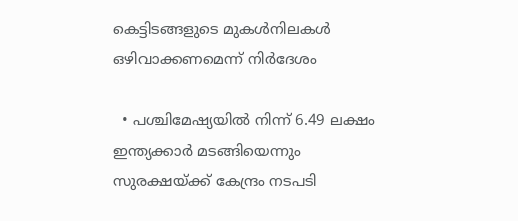കെട്ടിടങ്ങളുടെ മുകൾനിലകൾ ഒഴിവാക്കണമെന്ന് നിർദേശം

  • പശ്ചിമേഷ്യയിൽ നിന്ന് 6.49 ലക്ഷം ഇന്ത്യക്കാർ മടങ്ങിയെന്നും സുരക്ഷയ്ക്ക് കേന്ദ്രം നടപടി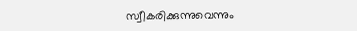സ്വീകരിക്കുന്നുവെന്നും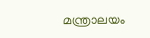മന്ത്രാലയം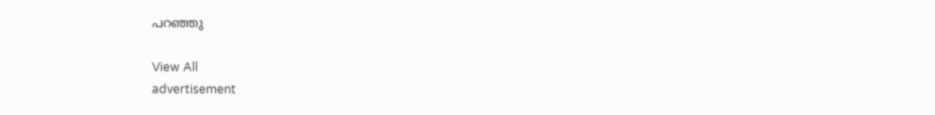പറഞ്ഞു

View All
advertisement